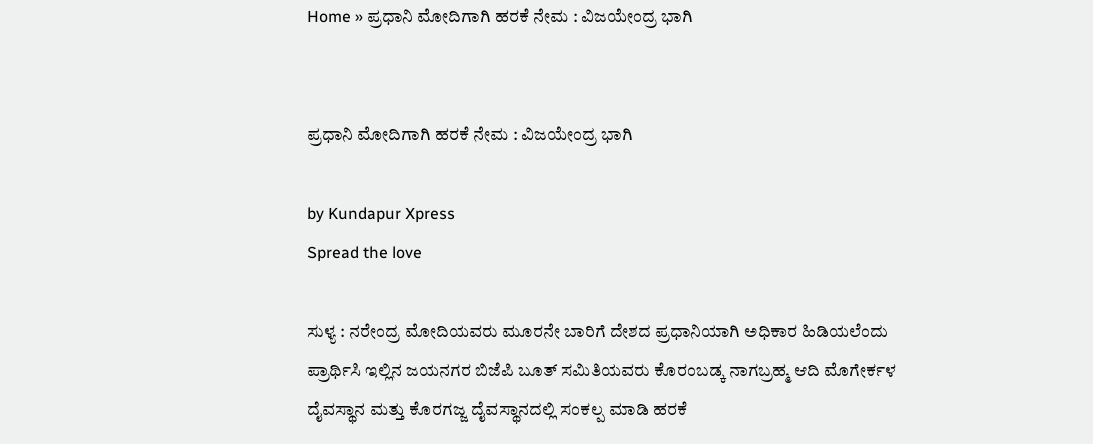Home » ಪ್ರಧಾನಿ ಮೋದಿಗಾಗಿ ಹರಕೆ ನೇಮ : ವಿಜಯೇಂದ್ರ ಭಾಗಿ


ಪ್ರಧಾನಿ ಮೋದಿಗಾಗಿ ಹರಕೆ ನೇಮ : ವಿಜಯೇಂದ್ರ ಭಾಗಿ

by Kundapur Xpress
Spread the love

ಸುಳ್ಯ : ನರೇಂದ್ರ ಮೋದಿಯವರು ಮೂರನೇ ಬಾರಿಗೆ ದೇಶದ ಪ್ರಧಾನಿಯಾಗಿ ಅಧಿಕಾರ ಹಿಡಿಯಲೆಂದು ಪ್ರಾರ್ಥಿಸಿ ಇಲ್ಲಿನ ಜಯನಗರ ಬಿಜೆಪಿ ಬೂತ್ ಸಮಿತಿಯವರು ಕೊರಂಬಡ್ಕ ನಾಗಬ್ರಹ್ಮ ಆದಿ ಮೊಗೇರ್ಕಳ ದೈವಸ್ಥಾನ ಮತ್ತು ಕೊರಗಜ್ಜ ದೈವಸ್ಥಾನದಲ್ಲಿ ಸಂಕಲ್ಪ ಮಾಡಿ ಹರಕೆ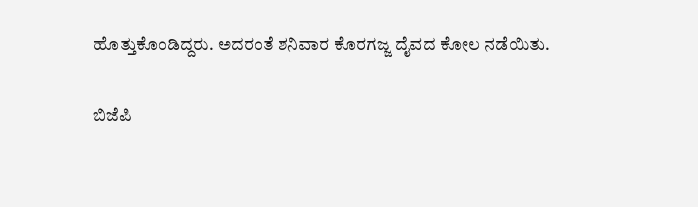ಹೊತ್ತುಕೊಂಡಿದ್ದರು. ಅದರಂತೆ ಶನಿವಾರ ಕೊರಗಜ್ಜ ದೈವದ ಕೋಲ ನಡೆಯಿತು.

ಬಿಜೆಪಿ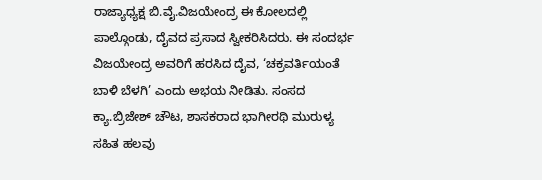ರಾಜ್ಯಾಧ್ಯಕ್ಷ ಬಿ.ವೈ.ವಿಜಯೇಂದ್ರ ಈ ಕೋಲದಲ್ಲಿ ಪಾಲ್ಗೊಂಡು, ದೈವದ ಪ್ರಸಾದ ಸ್ವೀಕರಿಸಿದರು. ಈ ಸಂದರ್ಭ ವಿಜಯೇಂದ್ರ ಅವರಿಗೆ ಹರಸಿದ ದೈವ, ‘ಚಕ್ರವರ್ತಿಯಂತೆ ಬಾಳಿ ಬೆಳಗಿ’ ಎಂದು ಅಭಯ ನೀಡಿತು. ಸಂಸದ ಕ್ಯಾ.ಬ್ರಿಜೇಶ್ ಚೌಟ, ಶಾಸಕರಾದ ಭಾಗೀರಥಿ ಮುರುಳ್ಯ ಸಹಿತ ಹಲವು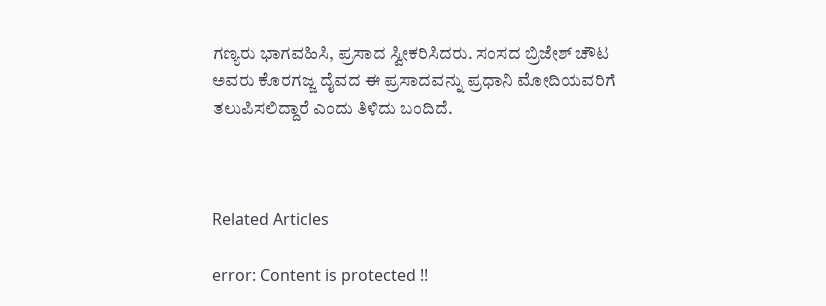ಗಣ್ಯರು ಭಾಗವಹಿಸಿ, ಪ್ರಸಾದ ಸ್ವೀಕರಿಸಿದರು. ಸಂಸದ ಬ್ರಿಜೇಶ್ ಚೌಟ ಅವರು ಕೊರಗಜ್ಜ ದೈವದ ಈ ಪ್ರಸಾದವನ್ನು ಪ್ರಧಾನಿ ಮೋದಿಯವರಿಗೆ ತಲುಪಿಸಲಿದ್ದಾರೆ ಎಂದು ತಿಳಿದು ಬಂದಿದೆ.



Related Articles

error: Content is protected !!